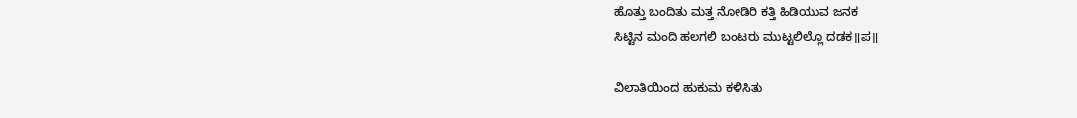ಹೊತ್ತು ಬಂದಿತು ಮತ್ತ ನೋಡಿರಿ ಕತ್ತಿ ಹಿಡಿಯುವ ಜನಕ
ಸಿಟ್ಟಿನ ಮಂದಿ ಹಲಗಲಿ ಬಂಟರು ಮುಟ್ಟಲಿಲ್ಲೊ ದಡಕ॥ಪ॥

ವಿಲಾತಿಯಿಂದ ಹುಕುಮ ಕಳಿಸಿತು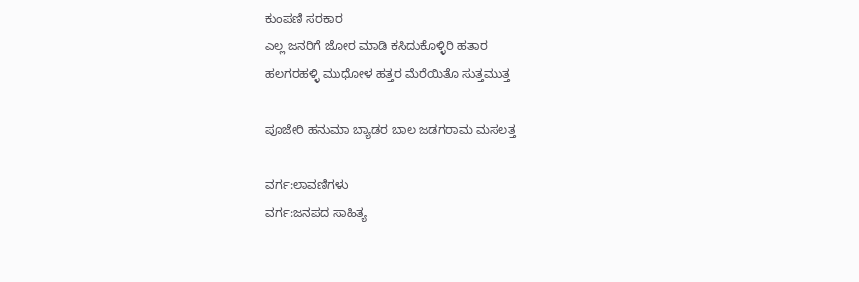ಕುಂಪಣಿ ಸರಕಾರ
ಎಲ್ಲ ಜನರಿಗೆ ಜೋರ ಮಾಡಿ ಕಸಿದುಕೊಳ್ಳಿರಿ ಹತಾರ
ಹಲಗರಹಳ್ಳಿ ಮುಧೋಳ ಹತ್ತರ ಮೆರೆಯಿತೊ ಸುತ್ತಮುತ್ತ

ಪೂಜೇರಿ ಹನುಮಾ ಬ್ಯಾಡರ ಬಾಲ ಜಡಗರಾಮ ಮಸಲತ್ತ

ವರ್ಗ:ಲಾವಣಿಗಳು
ವರ್ಗ:ಜನಪದ ಸಾಹಿತ್ಯ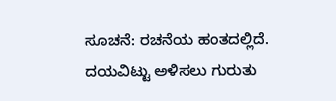ಸೂಚನೆ: ರಚನೆಯ ಹಂತದಲ್ಲಿದೆ. ದಯವಿಟ್ಟು ಅಳಿಸಲು ಗುರುತು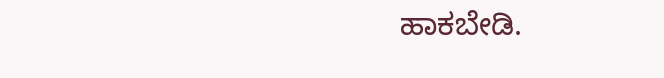ಹಾಕಬೇಡಿ.